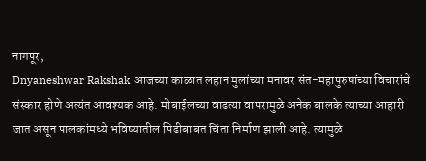नागपूर,
Dnyaneshwar Rakshak आजच्या काळात लहान मुलांच्या मनावर संत-महापुरुषांच्या विचारांचे संस्कार होणे अत्यंत आवश्यक आहे. मोबाईलच्या वाढत्या वापरामुळे अनेक बालके त्याच्या आहारी जात असून पालकांमध्ये भविष्यातील पिढीबाबत चिंता निर्माण झाली आहे. त्यामुळे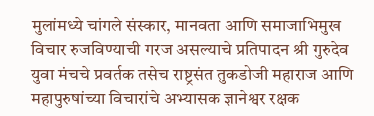मुलांमध्ये चांगले संस्कार, मानवता आणि समाजाभिमुख विचार रुजविण्याची गरज असल्याचे प्रतिपादन श्री गुरुदेव युवा मंचचे प्रवर्तक तसेच राष्ट्रसंत तुकडोजी महाराज आणि महापुरुषांच्या विचारांचे अभ्यासक ज्ञानेश्वर रक्षक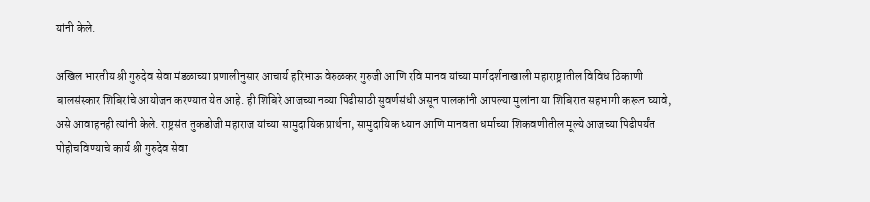यांनी केले.

अखिल भारतीय श्री गुरुदेव सेवा मंडळाच्या प्रणालीनुसार आचार्य हरिभाऊ वेरुळकर गुरुजी आणि रवि मानव यांच्या मार्गदर्शनाखाली महाराष्ट्रातील विविध ठिकाणी बालसंस्कार शिबिरांचे आयोजन करण्यात येत आहे. ही शिबिरे आजच्या नव्या पिढीसाठी सुवर्णसंधी असून पालकांनी आपल्या मुलांना या शिबिरात सहभागी करून घ्यावे, असे आवाहनही त्यांनी केले. राष्ट्रसंत तुकडोजी महाराज यांच्या सामुदायिक प्रार्थना, सामुदायिक ध्यान आणि मानवता धर्माच्या शिकवणीतील मूल्ये आजच्या पिढीपर्यंत पोहोचविण्याचे कार्य श्री गुरुदेव सेवा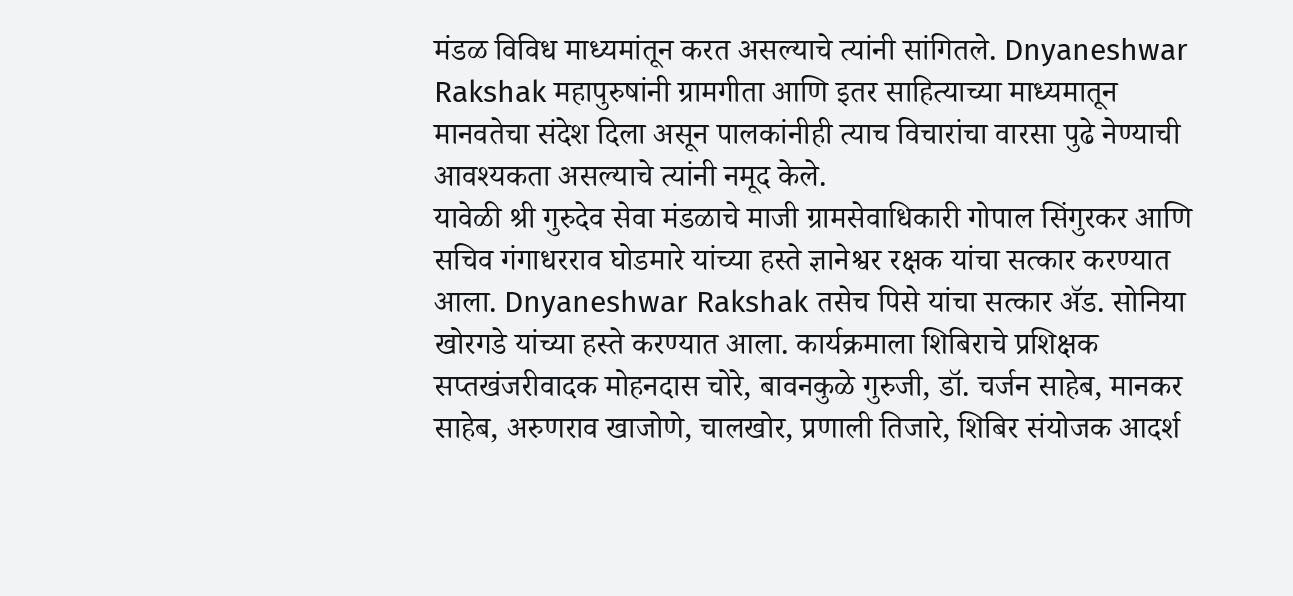मंडळ विविध माध्यमांतून करत असल्याचे त्यांनी सांगितले. Dnyaneshwar Rakshak महापुरुषांनी ग्रामगीता आणि इतर साहित्याच्या माध्यमातून मानवतेचा संदेश दिला असून पालकांनीही त्याच विचारांचा वारसा पुढे नेण्याची आवश्यकता असल्याचे त्यांनी नमूद केले.
यावेळी श्री गुरुदेव सेवा मंडळाचे माजी ग्रामसेवाधिकारी गोपाल सिंगुरकर आणि सचिव गंगाधरराव घोडमारे यांच्या हस्ते ज्ञानेश्वर रक्षक यांचा सत्कार करण्यात आला. Dnyaneshwar Rakshak तसेच पिसे यांचा सत्कार ॲड. सोनिया खोरगडे यांच्या हस्ते करण्यात आला. कार्यक्रमाला शिबिराचे प्रशिक्षक सप्तखंजरीवादक मोहनदास चोरे, बावनकुळे गुरुजी, डॉ. चर्जन साहेब, मानकर साहेब, अरुणराव खाजोणे, चालखोर, प्रणाली तिजारे, शिबिर संयोजक आदर्श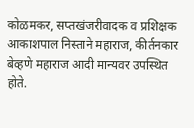कोळमकर, सप्तखंजरीवादक व प्रशिक्षक आकाशपाल निस्ताने महाराज, कीर्तनकार बेव्हणे महाराज आदी मान्यवर उपस्थित होते.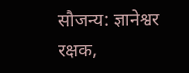सौजन्य: ज्ञानेश्वर रक्षक,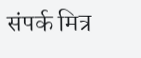संपर्क मित्र